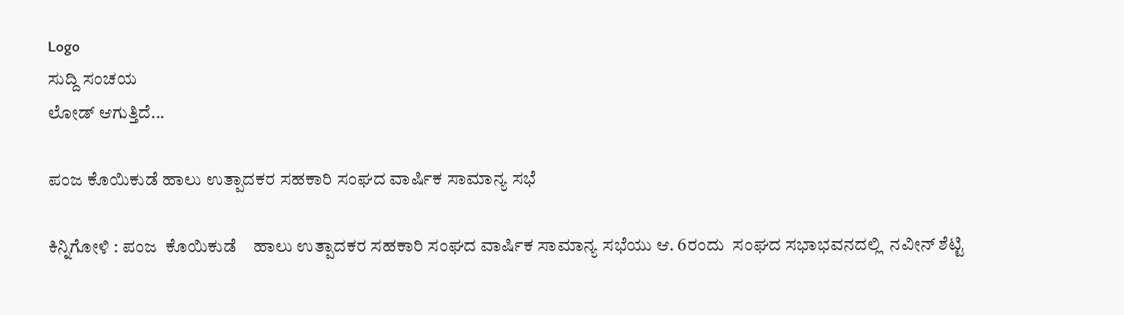Logo
ಸುದ್ದಿ ಸಂಚಯ
ಲೋಡ್ ಆಗುತ್ತಿದೆ...

ಪಂಜ ಕೊಯಿಕುಡೆ ಹಾಲು ಉತ್ಪಾದಕರ ಸಹಕಾರಿ ಸಂಘದ ವಾರ್ಷಿಕ ಸಾಮಾನ್ಯ ಸಭೆ

ಕಿನ್ನಿಗೋಳಿ : ಪಂಜ  ಕೊಯಿಕುಡೆ    ಹಾಲು ಉತ್ಪಾದಕರ ಸಹಕಾರಿ ಸಂಘದ ವಾರ್ಷಿಕ ಸಾಮಾನ್ಯ ಸಭೆಯು ಆ. 6ರಂದು  ಸಂಘದ ಸಭಾಭವನದಲ್ಲಿ  ನವೀನ್ ಶೆಟ್ಟಿ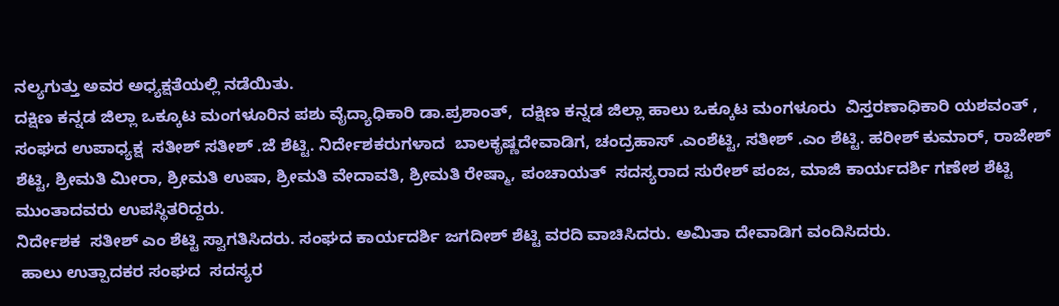ನಲ್ಯಗುತ್ತು ಅವರ ಅಧ್ಯಕ್ಷತೆಯಲ್ಲಿ ನಡೆಯಿತು.
ದಕ್ಷಿಣ ಕನ್ನಡ ಜಿಲ್ಲಾ ಒಕ್ಕೂಟ ಮಂಗಳೂರಿನ ಪಶು ವೈದ್ಯಾಧಿಕಾರಿ ಡಾ.ಪ್ರಶಾಂತ್,  ದಕ್ಷಿಣ ಕನ್ನಡ ಜಿಲ್ಲಾ ಹಾಲು ಒಕ್ಕೂಟ ಮಂಗಳೂರು  ವಿಸ್ತರಣಾಧಿಕಾರಿ ಯಶವಂತ್ , ಸಂಘದ ಉಪಾಧ್ಯಕ್ಷ  ಸತೀಶ್ ಸತೀಶ್ .ಜೆ ಶೆಟ್ಟಿ. ನಿರ್ದೇಶಕರುಗಳಾದ  ಬಾಲಕೃಷ್ಣದೇವಾಡಿಗ, ಚಂದ್ರಹಾಸ್ .ಎಂಶೆಟ್ಟಿ, ಸತೀಶ್ .ಎಂ ಶೆಟ್ಟಿ. ಹರೀಶ್ ಕುಮಾರ್, ರಾಜೇಶ್ ಶೆಟ್ಟಿ, ಶ್ರೀಮತಿ ಮೀರಾ, ಶ್ರೀಮತಿ ಉಷಾ, ಶ್ರೀಮತಿ ವೇದಾವತಿ, ಶ್ರೀಮತಿ ರೇಷ್ಮಾ, ಪಂಚಾಯತ್  ಸದಸ್ಯರಾದ ಸುರೇಶ್ ಪಂಜ, ಮಾಜಿ ಕಾರ್ಯದರ್ಶಿ ಗಣೇಶ ಶೆಟ್ಟಿ ಮುಂತಾದವರು ಉಪಸ್ಥಿತರಿದ್ದರು.
ನಿರ್ದೇಶಕ  ಸತೀಶ್ ಎಂ ಶೆಟ್ಟಿ ಸ್ವಾಗತಿಸಿದರು. ಸಂಘದ ಕಾರ್ಯದರ್ಶಿ ಜಗದೀಶ್ ಶೆಟ್ಟಿ ವರದಿ ವಾಚಿಸಿದರು. ಅಮಿತಾ ದೇವಾಡಿಗ ವಂದಿಸಿದರು.
 ಹಾಲು ಉತ್ಪಾದಕರ ಸಂಘದ  ಸದಸ್ಯರ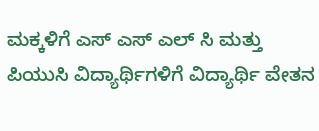ಮಕ್ಕಳಿಗೆ ಎಸ್ ಎಸ್ ಎಲ್ ಸಿ ಮತ್ತು ಪಿಯುಸಿ ವಿದ್ಯಾರ್ಥಿಗಳಿಗೆ ವಿದ್ಯಾರ್ಥಿ ವೇತನ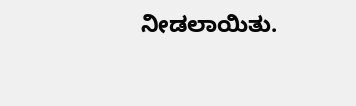ನೀಡಲಾಯಿತು.